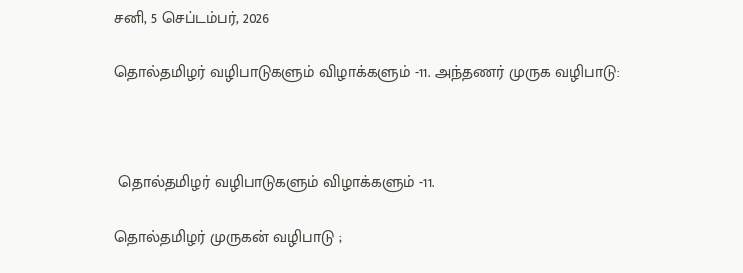சனி, 5 செப்டம்பர், 2026

தொல்தமிழர் வழிபாடுகளும் விழாக்களும் -11. அந்தணர் முருக வழிபாடு:



 தொல்தமிழர் வழிபாடுகளும் விழாக்களும் -11.

தொல்தமிழர் முருகன் வழிபாடு ;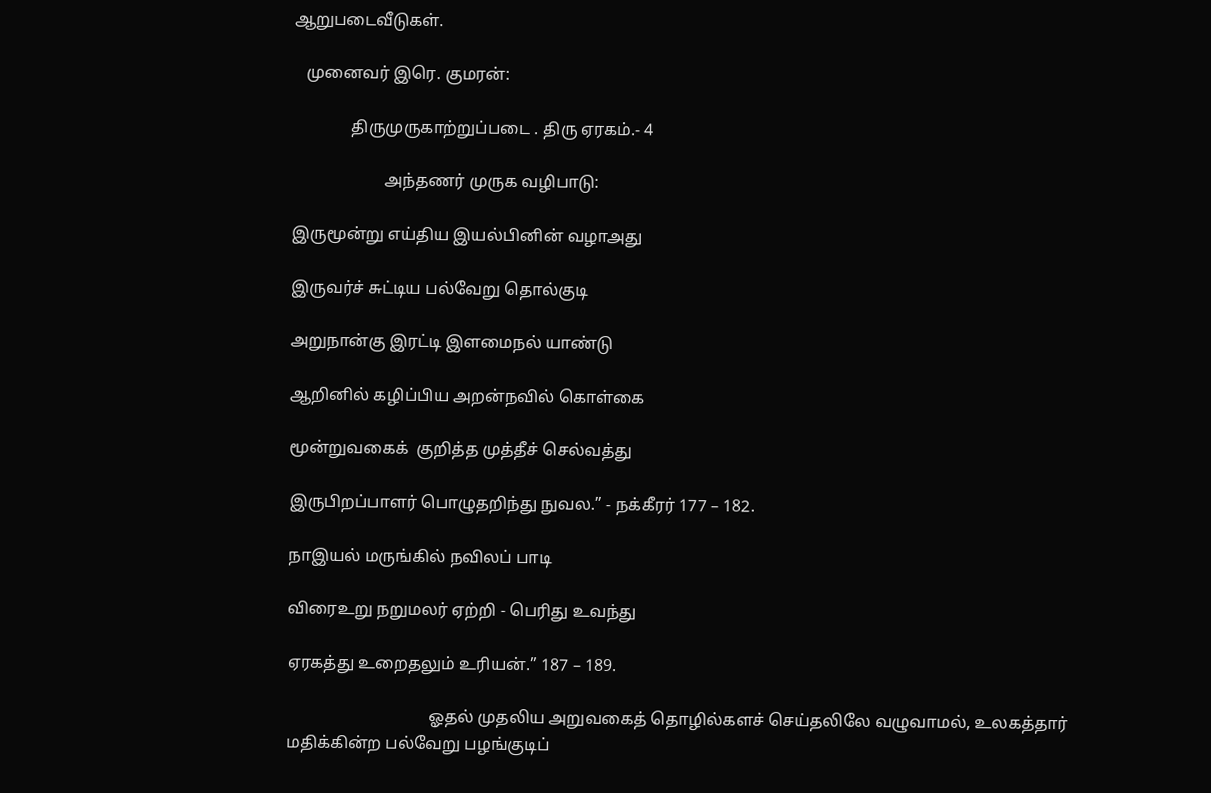ஆறுபடைவீடுகள்.

   முனைவர் இரெ. குமரன்:

              திருமுருகாற்றுப்படை . திரு ஏரகம்.- 4

                      அந்தணர் முருக வழிபாடு:

இருமூன்று எய்திய இயல்பினின் வழாஅது

இருவர்ச் சுட்டிய பல்வேறு தொல்குடி

அறுநான்கு இரட்டி இளமைநல் யாண்டு

ஆறினில் கழிப்பிய அறன்நவில் கொள்கை

மூன்றுவகைக்  குறித்த முத்தீச் செல்வத்து

இருபிறப்பாளர் பொழுதறிந்து நுவல.” - நக்கீரர் 177 – 182.

நாஇயல் மருங்கில் நவிலப் பாடி

விரைஉறு நறுமலர் ஏற்றி - பெரிது உவந்து

ஏரகத்து உறைதலும் உரியன்.” 187 – 189.

                                  ஓதல் முதலிய அறுவகைத் தொழில்களச் செய்தலிலே வழுவாமல், உலகத்தார் மதிக்கின்ற பல்வேறு பழங்குடிப்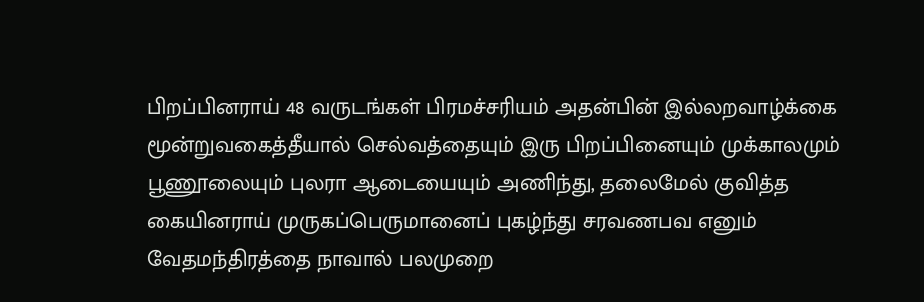பிறப்பினராய் 48 வருடங்கள் பிரமச்சரியம் அதன்பின் இல்லறவாழ்க்கை மூன்றுவகைத்தீயால் செல்வத்தையும் இரு பிறப்பினையும் முக்காலமும் பூணூலையும் புலரா ஆடையையும் அணிந்து, தலைமேல் குவித்த கையினராய் முருகப்பெருமானைப் புகழ்ந்து சரவணபவ எனும் வேதமந்திரத்தை நாவால் பலமுறை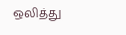ஒலித்து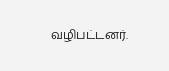வழிபட்டனர்.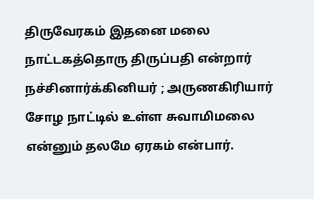திருவேரகம் இதனை மலை நாட்டகத்தொரு திருப்பதி என்றார் நச்சினார்க்கினியர் ; அருணகிரியார் சோழ நாட்டில் உள்ள சுவாமிமலை என்னும் தலமே ஏரகம் என்பார்.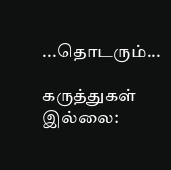...தொடரும்...

கருத்துகள் இல்லை: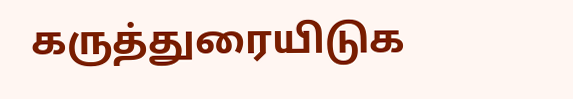கருத்துரையிடுக